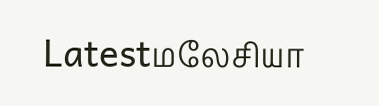Latestமலேசியா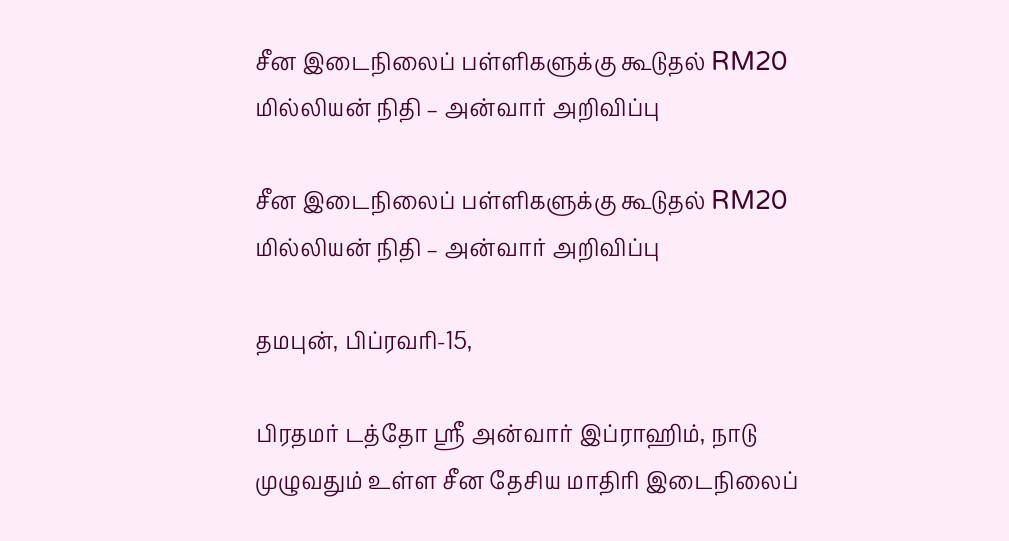சீன இடைநிலைப் பள்ளிகளுக்கு கூடுதல் RM20 மில்லியன் நிதி – அன்வார் அறிவிப்பு

சீன இடைநிலைப் பள்ளிகளுக்கு கூடுதல் RM20 மில்லியன் நிதி – அன்வார் அறிவிப்பு

தமபுன், பிப்ரவரி-15,

பிரதமர் டத்தோ ஸ்ரீ அன்வார் இப்ராஹிம், நாடு முழுவதும் உள்ள சீன தேசிய மாதிரி இடைநிலைப்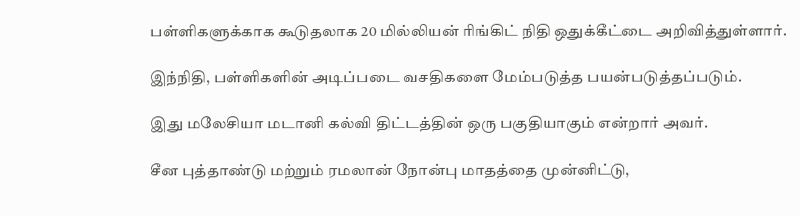பள்ளிகளுக்காக கூடுதலாக 20 மில்லியன் ரிங்கிட் நிதி ஒதுக்கீட்டை அறிவித்துள்ளார்.

இந்நிதி, பள்ளிகளின் அடிப்படை வசதிகளை மேம்படுத்த பயன்படுத்தப்படும்.

இது மலேசியா மடானி கல்வி திட்டத்தின் ஒரு பகுதியாகும் என்றார் அவர்.

சீன புத்தாண்டு மற்றும் ரமலான் நோன்பு மாதத்தை முன்னிட்டு,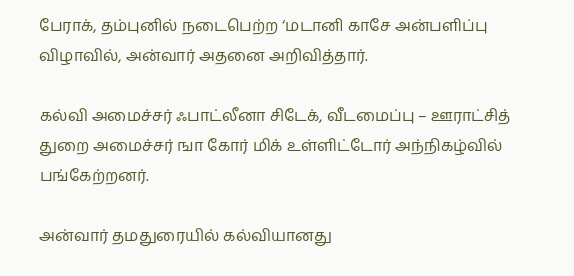பேராக், தம்புனில் நடைபெற்ற ‘மடானி காசே அன்பளிப்பு விழாவில், அன்வார் அதனை அறிவித்தார்.

கல்வி அமைச்சர் ஃபாட்லீனா சிடேக், வீடமைப்பு – ஊராட்சித் துறை அமைச்சர் ஙா கோர் மிக் உள்ளிட்டோர் அந்நிகழ்வில் பங்கேற்றனர்.

அன்வார் தமதுரையில் கல்வியானது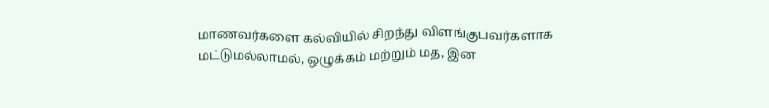மாணவர்களை கல்வியில் சிறந்து விளங்குபவர்களாக மட்டுமல்லாமல், ஒழுக்கம் மற்றும் மத, இன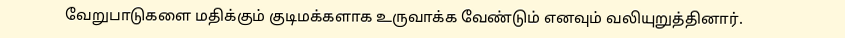வேறுபாடுகளை மதிக்கும் குடிமக்களாக உருவாக்க வேண்டும் எனவும் வலியுறுத்தினார்.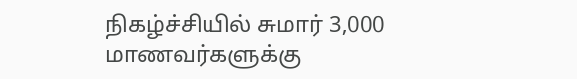நிகழ்ச்சியில் சுமார் 3,000 மாணவர்களுக்கு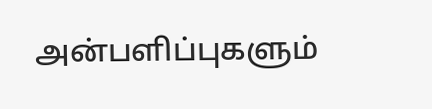அன்பளிப்புகளும்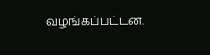வழங்கப்பட்டன.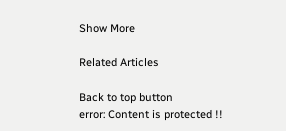Show More

Related Articles

Back to top button
error: Content is protected !!